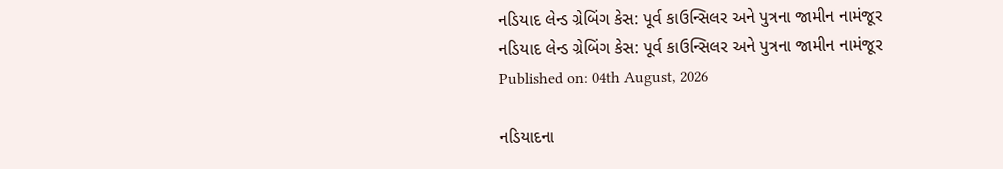નડિયાદ લેન્ડ ગ્રેબિંગ કેસ: પૂર્વ કાઉન્સિલર અને પુત્રના જામીન નામંજૂર
નડિયાદ લેન્ડ ગ્રેબિંગ કેસ: પૂર્વ કાઉન્સિલર અને પુત્રના જામીન નામંજૂર
Published on: 04th August, 2026

નડિયાદના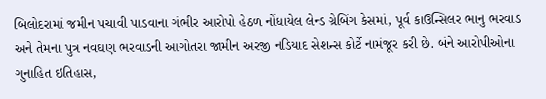બિલોદરામાં જમીન પચાવી પાડવાના ગંભીર આરોપો હેઠળ નોંધાયેલ લેન્ડ ગ્રેબિંગ કેસમાં, પૂર્વ કાઉન્સિલર ભાનુ ભરવાડ અને તેમના પુત્ર નવઘણ ભરવાડની આગોતરા જામીન અરજી નડિયાદ સેશન્સ કોર્ટે નામંજૂર કરી છે. બંને આરોપીઓના ગુનાહિત ઇતિહાસ,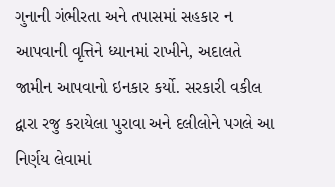ગુનાની ગંભીરતા અને તપાસમાં સહકાર ન આપવાની વૃત્તિને ધ્યાનમાં રાખીને, અદાલતે જામીન આપવાનો ઇનકાર કર્યો. સરકારી વકીલ દ્વારા રજુ કરાયેલા પુરાવા અને દલીલોને પગલે આ નિર્ણય લેવામાં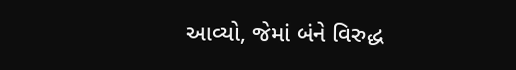આવ્યો, જેમાં બંને વિરુદ્ધ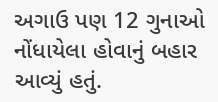અગાઉ પણ 12 ગુનાઓ નોંધાયેલા હોવાનું બહાર આવ્યું હતું.